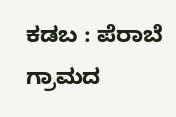ಕಡಬ : ಪೆರಾಬೆ ಗ್ರಾಮದ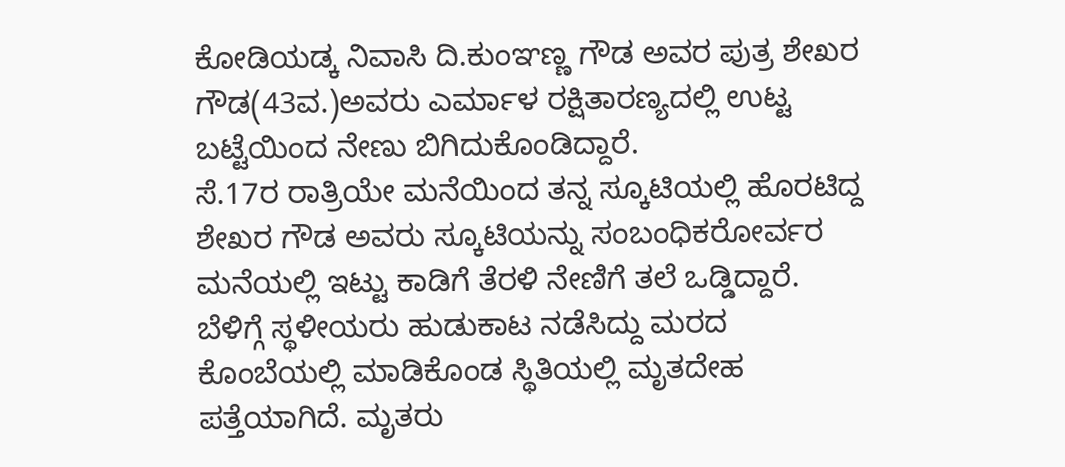ಕೋಡಿಯಡ್ಕ ನಿವಾಸಿ ದಿ.ಕುಂಞಣ್ಣ ಗೌಡ ಅವರ ಪುತ್ರ ಶೇಖರ ಗೌಡ(43ವ.)ಅವರು ಎರ್ಮಾಳ ರಕ್ಷಿತಾರಣ್ಯದಲ್ಲಿ ಉಟ್ಟ ಬಟ್ಟೆಯಿಂದ ನೇಣು ಬಿಗಿದುಕೊಂಡಿದ್ದಾರೆ.
ಸೆ.17ರ ರಾತ್ರಿಯೇ ಮನೆಯಿಂದ ತನ್ನ ಸ್ಕೂಟಿಯಲ್ಲಿ ಹೊರಟಿದ್ದ ಶೇಖರ ಗೌಡ ಅವರು ಸ್ಕೂಟಿಯನ್ನು ಸಂಬಂಧಿಕರೋರ್ವರ ಮನೆಯಲ್ಲಿ ಇಟ್ಟು ಕಾಡಿಗೆ ತೆರಳಿ ನೇಣಿಗೆ ತಲೆ ಒಡ್ಡಿದ್ದಾರೆ.
ಬೆಳಿಗ್ಗೆ ಸ್ಥಳೀಯರು ಹುಡುಕಾಟ ನಡೆಸಿದ್ದು ಮರದ ಕೊಂಬೆಯಲ್ಲಿ ಮಾಡಿಕೊಂಡ ಸ್ಥಿತಿಯಲ್ಲಿ ಮೃತದೇಹ ಪತ್ತೆಯಾಗಿದೆ. ಮೃತರು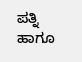ಪತ್ನಿ ಹಾಗೂ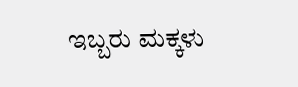ಇಬ್ಬರು ಮಕ್ಕಳು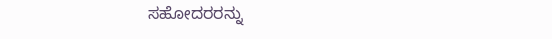ಸಹೋದರರನ್ನು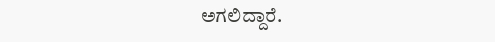ಅಗಲಿದ್ದಾರೆ.